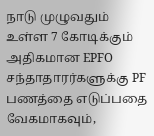நாடு முழுவதும் உள்ள 7 கோடிக்கும் அதிகமான EPFO சந்தாதாரர்களுக்கு PF பணத்தை எடுப்பதை வேகமாகவும்,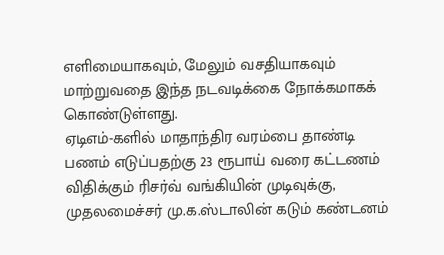எளிமையாகவும், மேலும் வசதியாகவும் மாற்றுவதை இந்த நடவடிக்கை நோக்கமாகக் கொண்டுள்ளது.
ஏடிஎம்-களில் மாதாந்திர வரம்பை தாண்டி பணம் எடுப்பதற்கு 23 ரூபாய் வரை கட்டணம் விதிக்கும் ரிசர்வ் வங்கியின் முடிவுக்கு, முதலமைச்சர் மு.க.ஸ்டாலின் கடும் கண்டனம்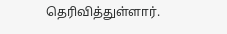தெரிவித்துள்ளார்.